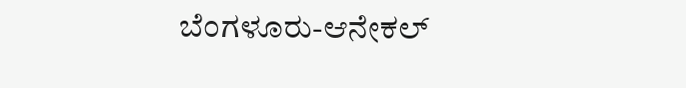ಬೆಂಗಳೂರು-ಆನೇಕಲ್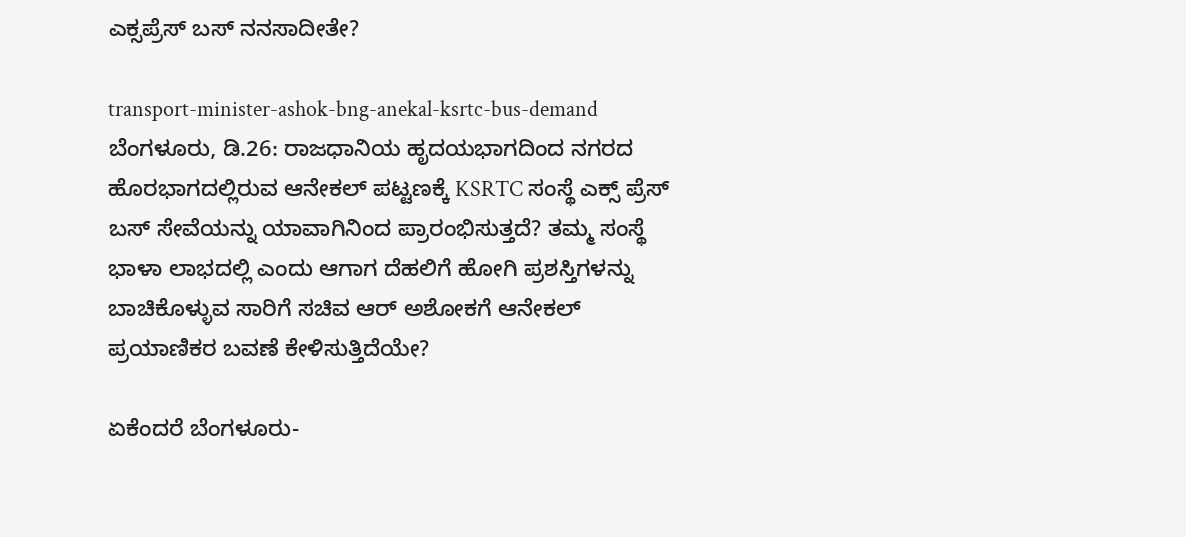ಎಕ್ಸಪ್ರೆಸ್ ಬಸ್ ನನಸಾದೀತೇ?

transport-minister-ashok-bng-anekal-ksrtc-bus-demand
ಬೆಂಗಳೂರು, ಡಿ.26: ರಾಜಧಾನಿಯ ಹೃದಯಭಾಗದಿಂದ ನಗರದ ಹೊರಭಾಗದಲ್ಲಿರುವ ಆನೇಕಲ್ ಪಟ್ಟಣಕ್ಕೆ KSRTC ಸಂಸ್ಥೆ ಎಕ್ಸ್ ಪ್ರೆಸ್ ಬಸ್ ಸೇವೆಯನ್ನು ಯಾವಾಗಿನಿಂದ ಪ್ರಾರಂಭಿಸುತ್ತದೆ? ತಮ್ಮ ಸಂಸ್ಥೆ ಭಾಳಾ ಲಾಭದಲ್ಲಿ ಎಂದು ಆಗಾಗ ದೆಹಲಿಗೆ ಹೋಗಿ ಪ್ರಶಸ್ತಿಗಳನ್ನು ಬಾಚಿಕೊಳ್ಳುವ ಸಾರಿಗೆ ಸಚಿವ ಆರ್ ಅಶೋಕಗೆ ಆನೇಕಲ್ ಪ್ರಯಾಣಿಕರ ಬವಣೆ ಕೇಳಿಸುತ್ತಿದೆಯೇ?

ಏಕೆಂದರೆ ಬೆಂಗಳೂರು-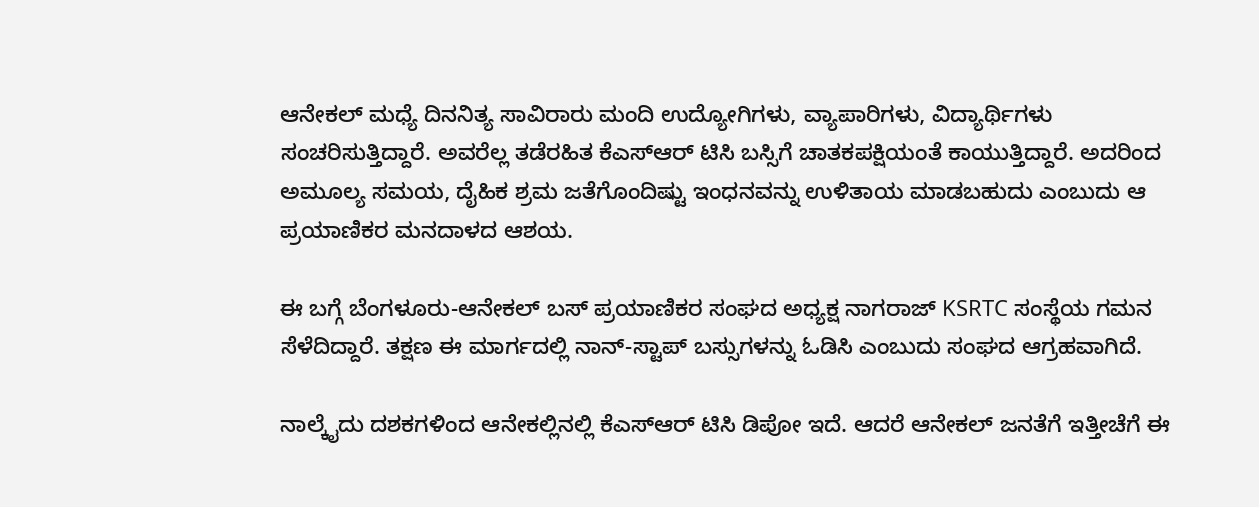ಆನೇಕಲ್ ಮಧ್ಯೆ ದಿನನಿತ್ಯ ಸಾವಿರಾರು ಮಂದಿ ಉದ್ಯೋಗಿಗಳು, ವ್ಯಾಪಾರಿಗಳು, ವಿದ್ಯಾರ್ಥಿಗಳು ಸಂಚರಿಸುತ್ತಿದ್ದಾರೆ. ಅವರೆಲ್ಲ ತಡೆರಹಿತ ಕೆಎಸ್ಆರ್ ಟಿಸಿ ಬಸ್ಸಿಗೆ ಚಾತಕಪಕ್ಷಿಯಂತೆ ಕಾಯುತ್ತಿದ್ದಾರೆ. ಅದರಿಂದ ಅಮೂಲ್ಯ ಸಮಯ, ದೈಹಿಕ ಶ್ರಮ ಜತೆಗೊಂದಿಷ್ಟು ಇಂಧನವನ್ನು ಉಳಿತಾಯ ಮಾಡಬಹುದು ಎಂಬುದು ಆ ಪ್ರಯಾಣಿಕರ ಮನದಾಳದ ಆಶಯ.

ಈ ಬಗ್ಗೆ ಬೆಂಗಳೂರು-ಆನೇಕಲ್ ಬಸ್ ಪ್ರಯಾಣಿಕರ ಸಂಘದ ಅಧ್ಯಕ್ಷ ನಾಗರಾಜ್ KSRTC ಸಂಸ್ಥೆಯ ಗಮನ ಸೆಳೆದಿದ್ದಾರೆ. ತಕ್ಷಣ ಈ ಮಾರ್ಗದಲ್ಲಿ ನಾನ್-ಸ್ಟಾಪ್ ಬಸ್ಸುಗಳನ್ನು ಓಡಿಸಿ ಎಂಬುದು ಸಂಘದ ಆಗ್ರಹವಾಗಿದೆ.

ನಾಲ್ಕೈದು ದಶಕಗಳಿಂದ ಆನೇಕಲ್ಲಿನಲ್ಲಿ ಕೆಎಸ್ಆರ್ ಟಿಸಿ ಡಿಪೋ ಇದೆ. ಆದರೆ ಆನೇಕಲ್ ಜನತೆಗೆ ಇತ್ತೀಚೆಗೆ ಈ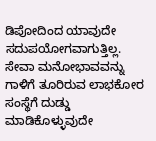ಡಿಪೋದಿಂದ ಯಾವುದೇ ಸದುಪಯೋಗವಾಗುತ್ತಿಲ್ಲ. ಸೇವಾ ಮನೋಭಾವವನ್ನು ಗಾಳಿಗೆ ತೂರಿರುವ ಲಾಭಕೋರ ಸಂಸ್ಥೆಗೆ ದುಡ್ಡು ಮಾಡಿಕೊಳ್ಳುವುದೇ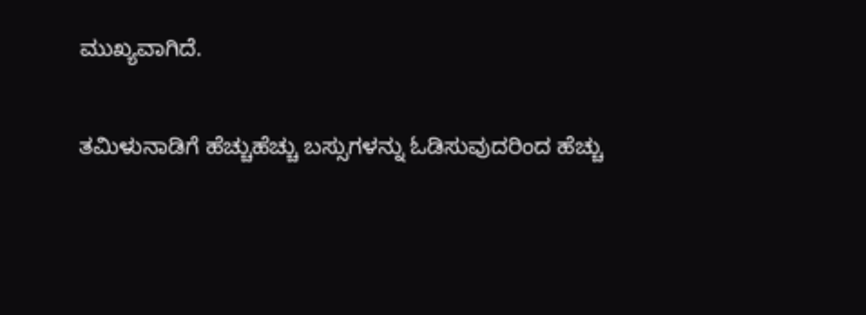ಮುಖ್ಯವಾಗಿದೆ.

ತಮಿಳುನಾಡಿಗೆ ಹೆಚ್ಚುಹೆಚ್ಚು ಬಸ್ಸುಗಳನ್ನು ಓಡಿಸುವುದರಿಂದ ಹೆಚ್ಚು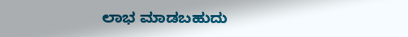ಲಾಭ ಮಾಡಬಹುದು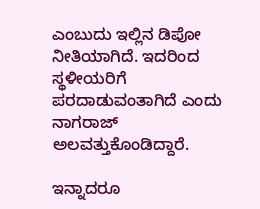ಎಂಬುದು ಇಲ್ಲಿನ ಡಿಪೋ ನೀತಿಯಾಗಿದೆ. ಇದರಿಂದ ಸ್ಥಳೀಯರಿಗೆ ಪರದಾಡುವಂತಾಗಿದೆ ಎಂದು ನಾಗರಾಜ್ ಅಲವತ್ತುಕೊಂಡಿದ್ದಾರೆ.

ಇನ್ನಾದರೂ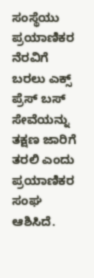ಸಂಸ್ಥೆಯು ಪ್ರಯಾಣಿಕರ ನೆರವಿಗೆ ಬರಲು ಎಕ್ಸ್ ಪ್ರೆಸ್ ಬಸ್ ಸೇವೆಯನ್ನು ತಕ್ಷಣ ಜಾರಿಗೆ ತರಲಿ ಎಂದು ಪ್ರಯಾಣಿಕರ ಸಂಘ ಆಶಿಸಿದೆ.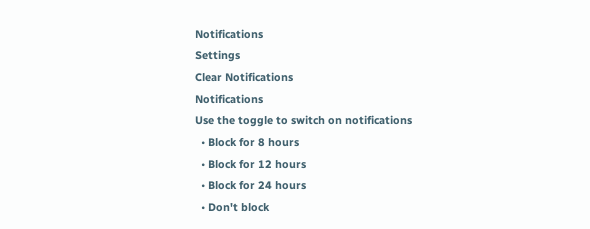Notifications
Settings
Clear Notifications
Notifications
Use the toggle to switch on notifications
  • Block for 8 hours
  • Block for 12 hours
  • Block for 24 hours
  • Don't block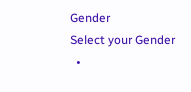Gender
Select your Gender
  •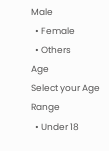Male
  • Female
  • Others
Age
Select your Age Range
  • Under 18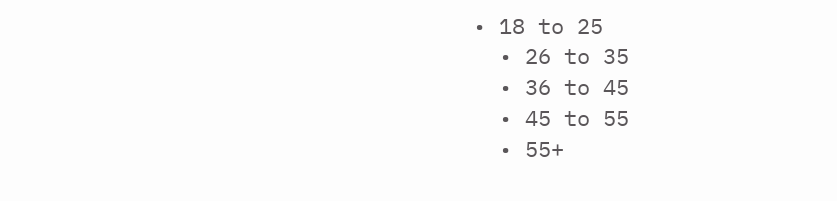• 18 to 25
  • 26 to 35
  • 36 to 45
  • 45 to 55
  • 55+